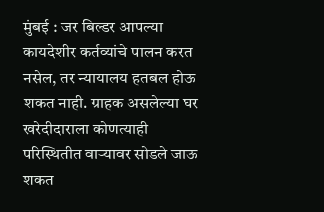मुंबई : जर बिल्डर आपल्या कायदेशीर कर्तव्यांचे पालन करत नसेल, तर न्यायालय हतबल होऊ शकत नाही. ग्राहक असलेल्या घर खरेदीदाराला कोणत्याही परिस्थितीत वाऱ्यावर सोडले जाऊ शकत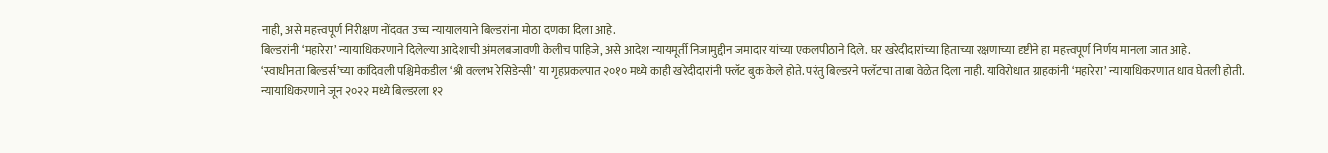नाही, असे महत्त्वपूर्ण निरीक्षण नोंदवत उच्च न्यायालयाने बिल्डरांना मोठा दणका दिला आहे.
बिल्डरांनी ‘महारेरा’ न्यायाधिकरणाने दिलेल्या आदेशाची अंमलबजावणी केलीच पाहिजे, असे आदेश न्यायमूर्ती निजामुद्दीन जमादार यांच्या एकलपीठाने दिले. घर खरेदीदारांच्या हिताच्या रक्षणाच्या दृष्टीने हा महत्त्वपूर्ण निर्णय मानला जात आहे.
‘स्वाधीनता बिल्डर्स’च्या कांदिवली पश्चिमेकडील ‘श्री वल्लभ रेसिडेन्सी’ या गृहप्रकल्पात २०१० मध्ये काही खरेदीदारांनी फ्लॅट बुक केले होते. परंतु बिल्डरने फ्लॅटचा ताबा वेळेत दिला नाही. याविरोधात ग्राहकांनी ‘महारेरा’ न्यायाधिकरणात धाव घेतली होती.
न्यायाधिकरणाने जून २०२२ मध्ये बिल्डरला १२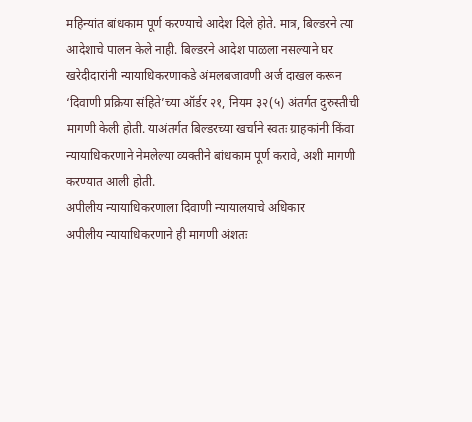महिन्यांत बांधकाम पूर्ण करण्याचे आदेश दिले होते. मात्र, बिल्डरने त्या आदेशाचे पालन केले नाही. बिल्डरने आदेश पाळला नसल्याने घर खरेदीदारांनी न्यायाधिकरणाकडे अंमलबजावणी अर्ज दाखल करून ‘दिवाणी प्रक्रिया संहिते’च्या ऑर्डर २१, नियम ३२(५) अंतर्गत दुरुस्तीची मागणी केली होती. याअंतर्गत बिल्डरच्या खर्चाने स्वतः ग्राहकांनी किंवा न्यायाधिकरणाने नेमलेल्या व्यक्तीने बांधकाम पूर्ण करावे, अशी मागणी करण्यात आली होती.
अपीलीय न्यायाधिकरणाला दिवाणी न्यायालयाचे अधिकार
अपीलीय न्यायाधिकरणाने ही मागणी अंशतः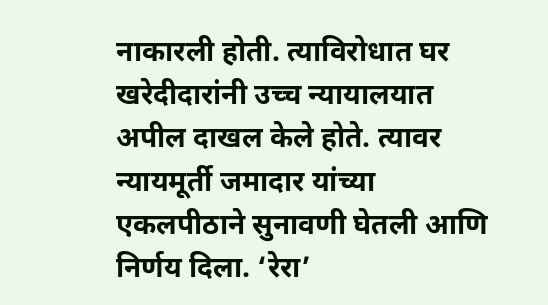नाकारली होती. त्याविरोधात घर खरेदीदारांनी उच्च न्यायालयात अपील दाखल केले होते. त्यावर न्यायमूर्ती जमादार यांच्या एकलपीठाने सुनावणी घेतली आणि निर्णय दिला. ‘रेरा’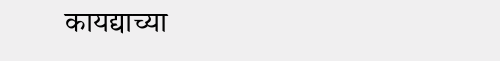कायद्याच्या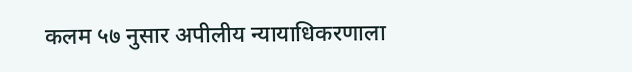कलम ५७ नुसार अपीलीय न्यायाधिकरणाला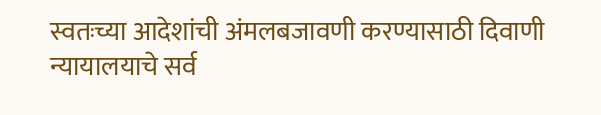स्वतःच्या आदेशांची अंमलबजावणी करण्यासाठी दिवाणी न्यायालयाचे सर्व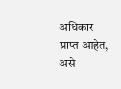अधिकार प्राप्त आहेत, असे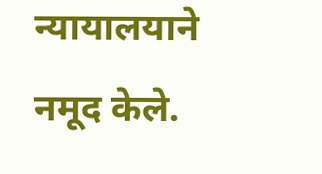न्यायालयाने नमूद केले.